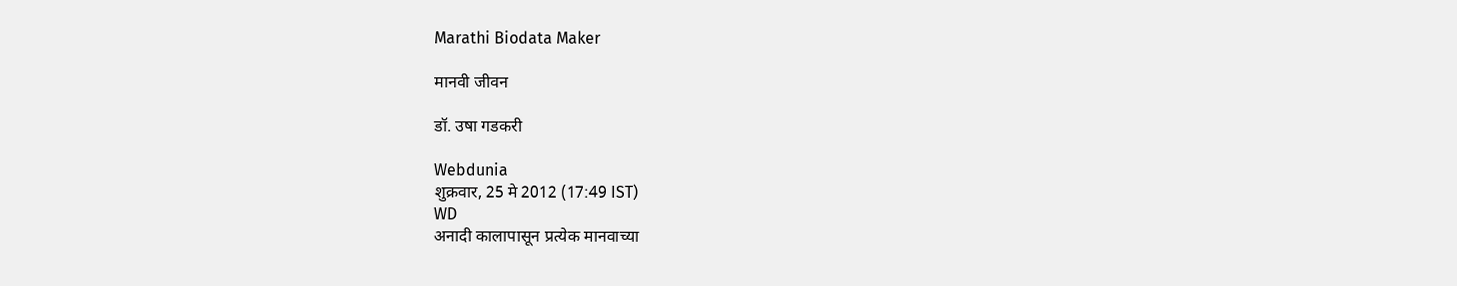Marathi Biodata Maker

मानवी जीवन

डॉ. उषा गडकरी

Webdunia
शुक्रवार, 25 मे 2012 (17:49 IST)
WD
अनादी कालापासून प्रत्येक मानवाच्या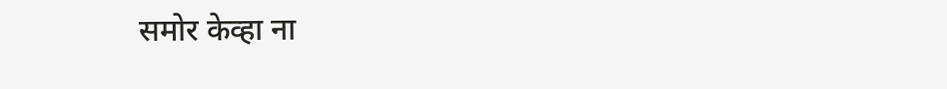समोर केव्हा ना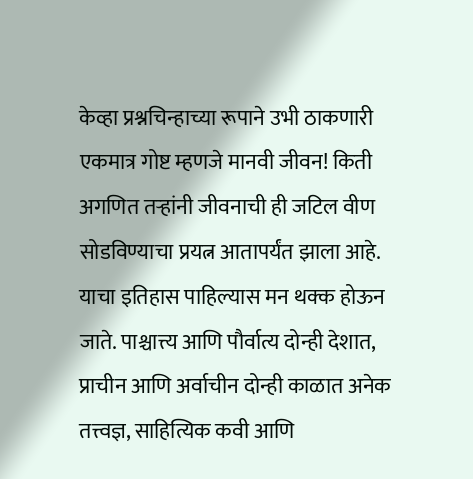केव्हा प्रश्नचिन्हाच्या रूपाने उभी ठाकणारी एकमात्र गोष्ट म्हणजे मानवी जीवन! किती अगणित तर्‍हांनी जीवनाची ही जटिल वीण सोडविण्याचा प्रयत्न आतापर्यंत झाला आहे. याचा इतिहास पाहिल्यास मन थक्क होऊन जाते. पाश्चात्त्य आणि पौर्वात्य दोन्ही देशात, प्राचीन आणि अर्वाचीन दोन्ही काळात अनेक तत्त्वज्ञ, साहित्यिक कवी आणि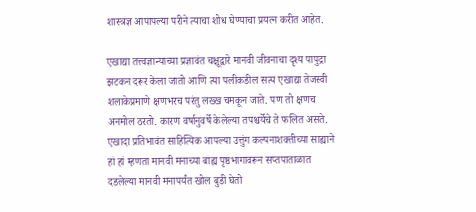शास्त्रज्ञ आपापल्या परीने त्याचा शोध घेण्याचा प्रयत्न करीत आहेत.

एखाद्या तत्त्वज्ञान्याच्या प्रज्ञावंत चक्षूद्वारे मानवी जीवनाचा दृश्य पापुद्रा झटकन दरूर केला जातो आणि त्या प‍लीकडील सत्य एखाद्या तेजस्वी शलाकेप्रमाणे क्षणभरच परंतु लख्‍ख चमकून जाते. पण तो क्षणच अनमोल ठरतो. कारण वर्षानुवर्षे केलेल्या तपश्चर्येचे ते फलित असते. एखादा प्रतिभावंत साहित्यिक आपल्या उत्तुंग कल्पनाशक्तीच्या साह्याने हां हां म्हणता मानवी मनाच्या बाह्य पृष्ठभागावरून सप्तपाताळात दडलेल्या मानवी मनापर्यंत खोल बुडी घेतो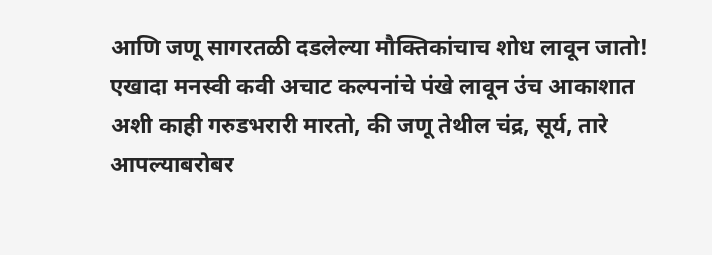आणि जणू सागरतळी दडलेल्या मौक्तिकांचाच शोध लावून जातो! एखादा मनस्वी कवी अचाट कल्पनांचे पंखे लावून उंच आकाशात अशी काही गरुडभरारी मारतो, की जणू तेथील चंद्र, सूर्य, तारे आपल्याबरोबर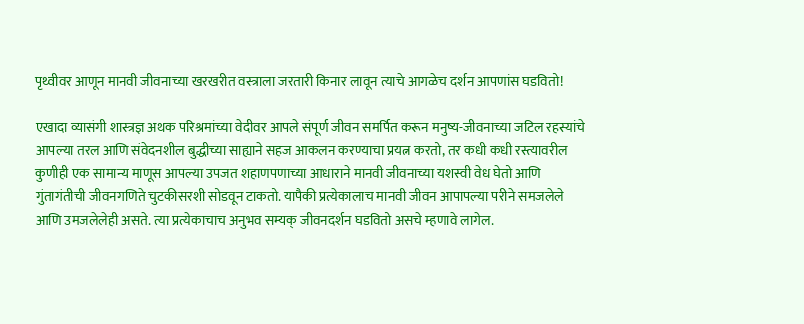पृथ्वी‍वर आणून मानवी जीवनाच्या खरखरीत वस्त्राला जरतारी किनार लावून त्याचे आगळेच दर्शन आपणांस घडवितो!

एखादा व्यासंगी शास्त्रज्ञ अथक परिश्रमांच्या वेदीवर आपले संपूर्ण जीवन समर्पित करून मनुष्य-जीवनाच्या जटिल रहस्यांचे आपल्या तरल आणि संवेदनशील बुद्धीच्या साह्याने सहज आकलन करण्याचा प्रयत्न करतो, तर कधी कधी रस्त्यावरील कुणीही एक सामान्य माणूस आपल्या उपजत शहाणपणाच्या आधाराने मानवी जीवनाच्या यशस्वी वेध घेतो आणि गुंतागंतीची जीवनगणिते चुटकीसरशी सोडवून टाकतो. यापैकी प्रत्येकालाच मानवी जीवन आपापल्या परीने समजलेले आणि उमजलेलेही असते. त्या प्रत्येकाचाच अनुभव सम्यक् जीवनदर्शन घडवितो असचे म्हणावे लागेल.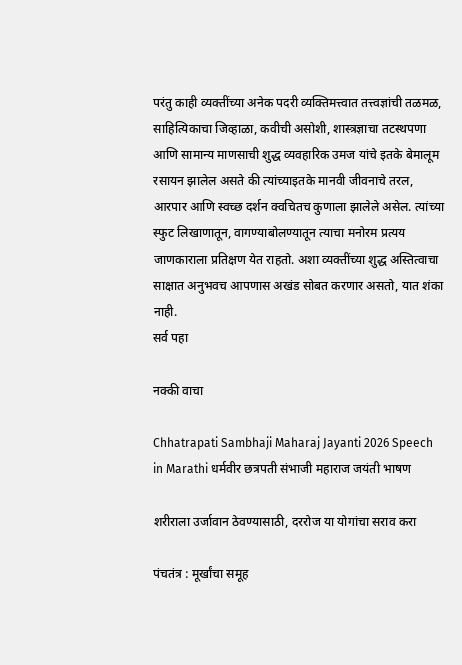परंतु काही व्यक्तींच्या अनेक पदरी व्यक्तिमत्त्वात तत्त्वज्ञांची तळमळ, साहित्यिकाचा जिव्हाळा, कवीची असोशी, शास्त्रज्ञाचा तटस्थपणा आणि सामान्य माणसाची शुद्ध व्यवहारिक उमज यांचे इतके बेमालूम रसायन झालेल असते की त्यांच्याइतके मानवी जीवनाचे तरल, आरपार आणि स्वच्‍छ दर्शन क्वचितच कुणाला झालेले असेल. त्यांच्या स्फुट लिखाणातून, वागण्याबोलण्यातून त्याचा मनोरम प्रत्यय जाणकाराला प्रतिक्षण येत राहतो. अशा व्यक्तींच्या शुद्ध अस्तित्वाचा साक्षात अनुभवच आपणास अखंड सोबत करणार असतो, यात शंका नाही.
सर्व पहा

नक्की वाचा

Chhatrapati Sambhaji Maharaj Jayanti 2026 Speech in Marathi धर्मवीर छत्रपती संभाजी महाराज जयंती भाषण

शरीराला उर्जावान ठेवण्यासाठी, दररोज या योगांचा सराव करा

पंचतंत्र : मूर्खांचा समूह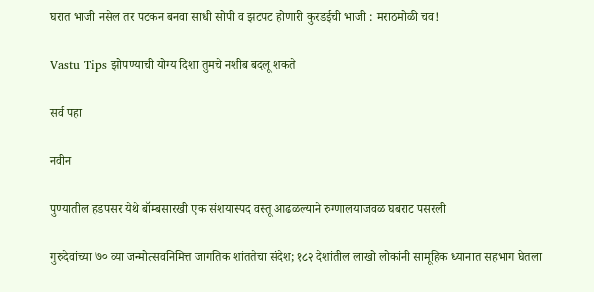घरात भाजी नसेल तर पटकन बनवा साधी सोपी व झटपट होणारी कुरडईची भाजी : मराठमोळी चव!

Vastu Tips झोपण्याची योग्य दिशा तुमचे नशीब बदलू शकते

सर्व पहा

नवीन

पुण्यातील हडपसर येथे बॉम्बसारखी एक संशयास्पद वस्तू आढळल्याने रुग्णालयाजवळ घबराट पसरली

गुरुदेवांच्या ७० व्या जन्मोत्सवनिमित्त जागतिक शांततेचा संदेश; १८२ देशांतील लाखो लोकांनी सामूहिक ध्यानात सहभाग घेतला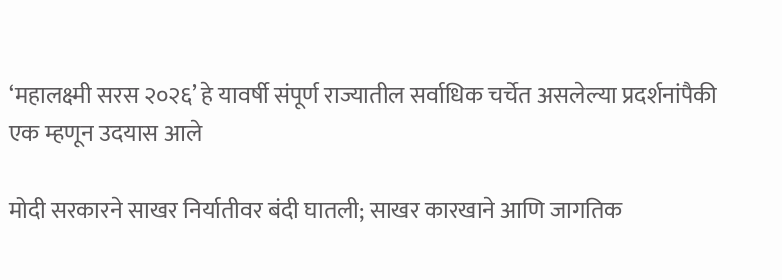‘महालक्ष्मी सरस २०२६’ हे यावर्षी संपूर्ण राज्यातील सर्वाधिक चर्चेत असलेल्या प्रदर्शनांपैकी एक म्हणून उदयास आले

मोदी सरकारने साखर निर्यातीवर बंदी घातली; साखर कारखाने आणि जागतिक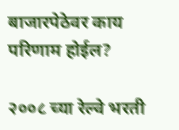बाजारपेठेवर काय परिणाम होईल?

२००८ च्या रेल्वे भरती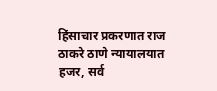हिंसाचार प्रकरणात राज ठाकरे ठाणे न्यायालयात हजर, सर्व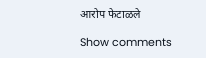आरोप फेटाळले

Show comments